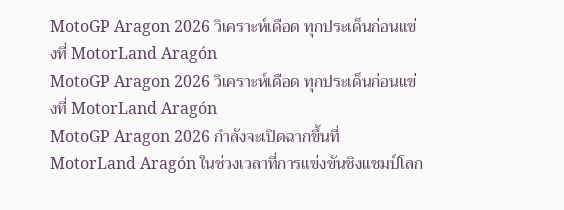MotoGP Aragon 2026 วิเคราะห์เดือด ทุกประเด็นก่อนแข่งที่ MotorLand Aragón
MotoGP Aragon 2026 วิเคราะห์เดือด ทุกประเด็นก่อนแข่งที่ MotorLand Aragón
MotoGP Aragon 2026 กำลังจะเปิดฉากขึ้นที่ MotorLand Aragón ในช่วงเวลาที่การแข่งขันชิงแชมป์โลก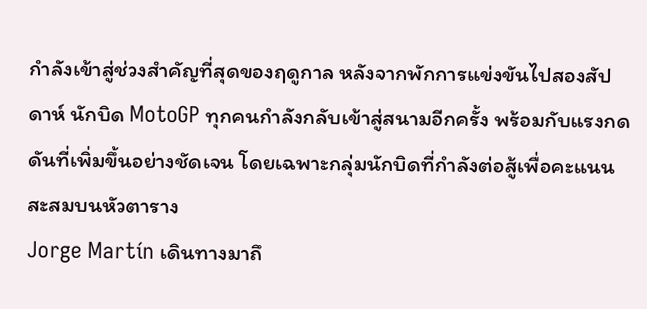กำลังเข้าสู่ช่วงสำคัญที่สุดของฤดูกาล หลังจากพักการแข่งขันไปสองสัปดาห์ นักบิด MotoGP ทุกคนกำลังกลับเข้าสู่สนามอีกครั้ง พร้อมกับแรงกดดันที่เพิ่มขึ้นอย่างชัดเจน โดยเฉพาะกลุ่มนักบิดที่กำลังต่อสู้เพื่อคะแนนสะสมบนหัวตาราง
Jorge Martín เดินทางมาถึ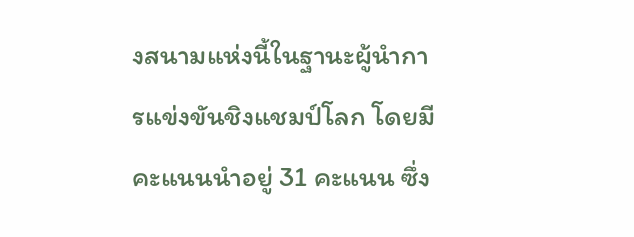งสนามแห่งนี้ในฐานะผู้นำการแข่งขันชิงแชมป์โลก โดยมีคะแนนนำอยู่ 31 คะแนน ซึ่ง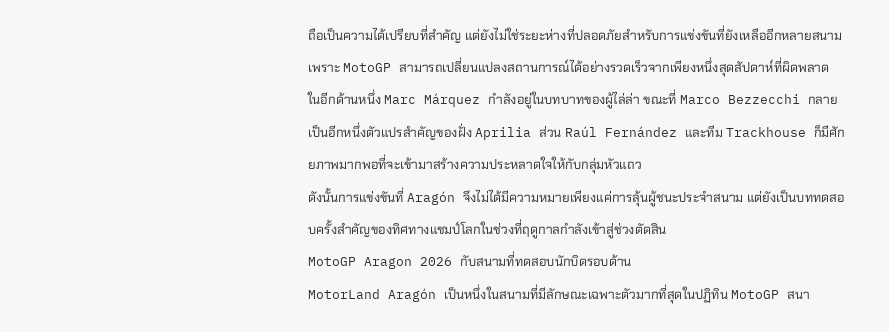ถือเป็นความได้เปรียบที่สำคัญ แต่ยังไม่ใช่ระยะห่างที่ปลอดภัยสำหรับการแข่งขันที่ยังเหลืออีกหลายสนาม เพราะ MotoGP สามารถเปลี่ยนแปลงสถานการณ์ได้อย่างรวดเร็วจากเพียงหนึ่งสุดสัปดาห์ที่ผิดพลาด
ในอีกด้านหนึ่ง Marc Márquez กำลังอยู่ในบทบาทของผู้ไล่ล่า ขณะที่ Marco Bezzecchi กลายเป็นอีกหนึ่งตัวแปรสำคัญของฝั่ง Aprilia ส่วน Raúl Fernández และทีม Trackhouse ก็มีศักยภาพมากพอที่จะเข้ามาสร้างความประหลาดใจให้กับกลุ่มหัวแถว
ดังนั้นการแข่งขันที่ Aragón จึงไม่ได้มีความหมายเพียงแค่การลุ้นผู้ชนะประจำสนาม แต่ยังเป็นบททดสอบครั้งสำคัญของทิศทางแชมป์โลกในช่วงที่ฤดูกาลกำลังเข้าสู่ช่วงตัดสิน
MotoGP Aragon 2026 กับสนามที่ทดสอบนักบิดรอบด้าน
MotorLand Aragón เป็นหนึ่งในสนามที่มีลักษณะเฉพาะตัวมากที่สุดในปฏิทิน MotoGP สนา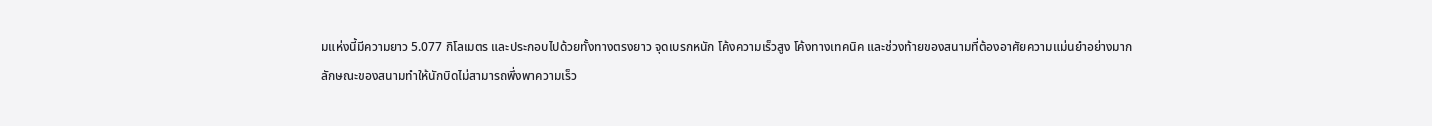มแห่งนี้มีความยาว 5.077 กิโลเมตร และประกอบไปด้วยทั้งทางตรงยาว จุดเบรกหนัก โค้งความเร็วสูง โค้งทางเทคนิค และช่วงท้ายของสนามที่ต้องอาศัยความแม่นยำอย่างมาก
ลักษณะของสนามทำให้นักบิดไม่สามารถพึ่งพาความเร็ว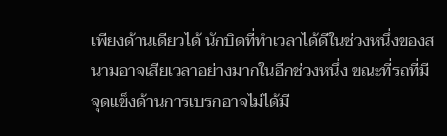เพียงด้านเดียวได้ นักบิดที่ทำเวลาได้ดีในช่วงหนึ่งของสนามอาจเสียเวลาอย่างมากในอีกช่วงหนึ่ง ขณะที่รถที่มีจุดแข็งด้านการเบรกอาจไม่ได้มี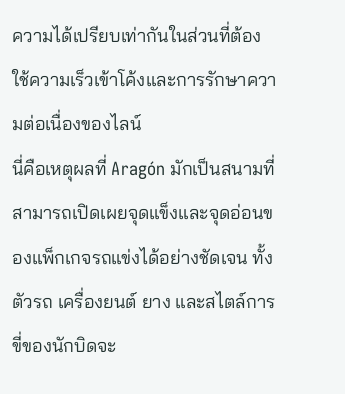ความได้เปรียบเท่ากันในส่วนที่ต้องใช้ความเร็วเข้าโค้งและการรักษาความต่อเนื่องของไลน์
นี่คือเหตุผลที่ Aragón มักเป็นสนามที่สามารถเปิดเผยจุดแข็งและจุดอ่อนของแพ็กเกจรถแข่งได้อย่างชัดเจน ทั้งตัวรถ เครื่องยนต์ ยาง และสไตล์การขี่ของนักบิดจะ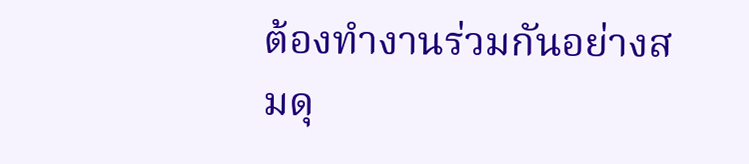ต้องทำงานร่วมกันอย่างสมดุ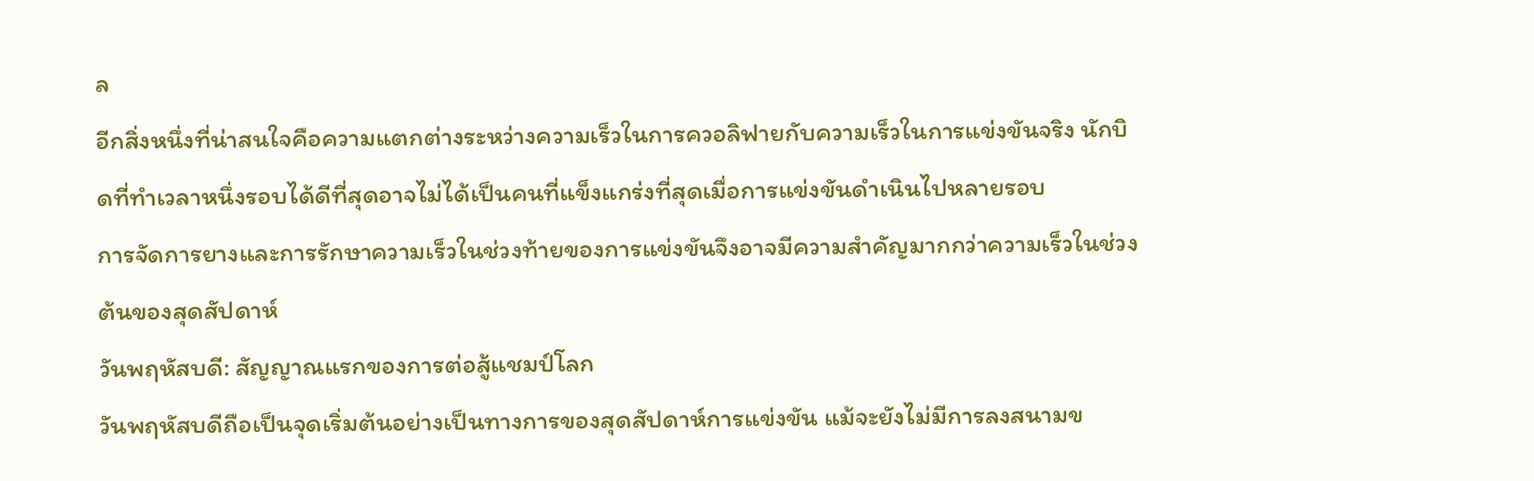ล
อีกสิ่งหนึ่งที่น่าสนใจคือความแตกต่างระหว่างความเร็วในการควอลิฟายกับความเร็วในการแข่งขันจริง นักบิดที่ทำเวลาหนึ่งรอบได้ดีที่สุดอาจไม่ได้เป็นคนที่แข็งแกร่งที่สุดเมื่อการแข่งขันดำเนินไปหลายรอบ
การจัดการยางและการรักษาความเร็วในช่วงท้ายของการแข่งขันจึงอาจมีความสำคัญมากกว่าความเร็วในช่วงต้นของสุดสัปดาห์
วันพฤหัสบดี: สัญญาณแรกของการต่อสู้แชมป์โลก
วันพฤหัสบดีถือเป็นจุดเริ่มต้นอย่างเป็นทางการของสุดสัปดาห์การแข่งขัน แม้จะยังไม่มีการลงสนามข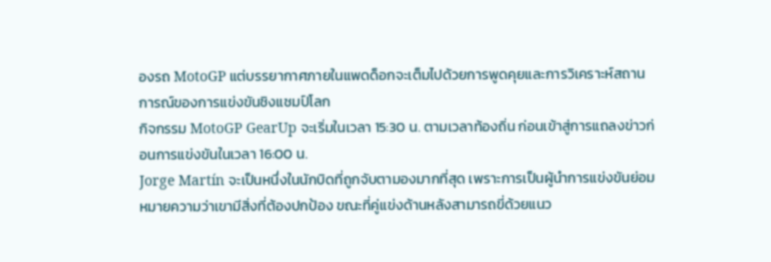องรถ MotoGP แต่บรรยากาศภายในแพดด็อกจะเต็มไปด้วยการพูดคุยและการวิเคราะห์สถานการณ์ของการแข่งขันชิงแชมป์โลก
กิจกรรม MotoGP GearUp จะเริ่มในเวลา 15:30 น. ตามเวลาท้องถิ่น ก่อนเข้าสู่การแถลงข่าวก่อนการแข่งขันในเวลา 16:00 น.
Jorge Martín จะเป็นหนึ่งในนักบิดที่ถูกจับตามองมากที่สุด เพราะการเป็นผู้นำการแข่งขันย่อมหมายความว่าเขามีสิ่งที่ต้องปกป้อง ขณะที่คู่แข่งด้านหลังสามารถขี่ด้วยแนว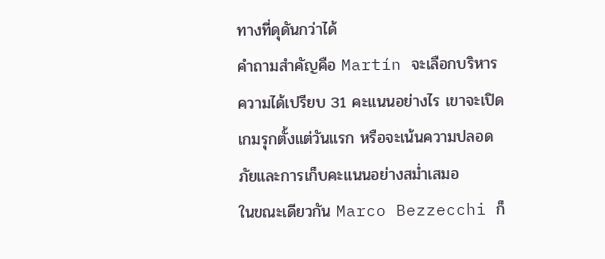ทางที่ดุดันกว่าได้
คำถามสำคัญคือ Martín จะเลือกบริหารความได้เปรียบ 31 คะแนนอย่างไร เขาจะเปิดเกมรุกตั้งแต่วันแรก หรือจะเน้นความปลอดภัยและการเก็บคะแนนอย่างสม่ำเสมอ
ในขณะเดียวกัน Marco Bezzecchi ก็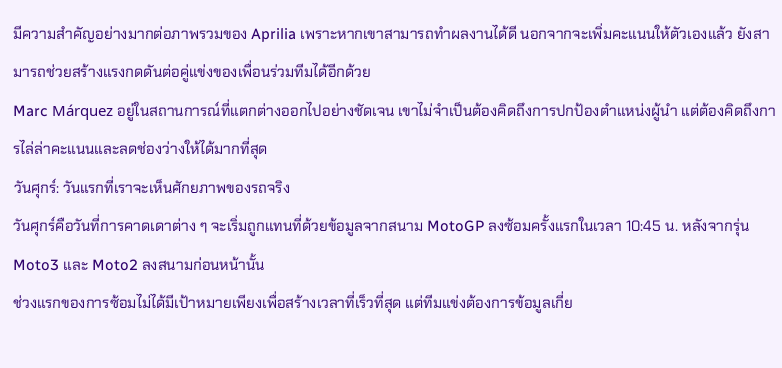มีความสำคัญอย่างมากต่อภาพรวมของ Aprilia เพราะหากเขาสามารถทำผลงานได้ดี นอกจากจะเพิ่มคะแนนให้ตัวเองแล้ว ยังสามารถช่วยสร้างแรงกดดันต่อคู่แข่งของเพื่อนร่วมทีมได้อีกด้วย
Marc Márquez อยู่ในสถานการณ์ที่แตกต่างออกไปอย่างชัดเจน เขาไม่จำเป็นต้องคิดถึงการปกป้องตำแหน่งผู้นำ แต่ต้องคิดถึงการไล่ล่าคะแนนและลดช่องว่างให้ได้มากที่สุด
วันศุกร์: วันแรกที่เราจะเห็นศักยภาพของรถจริง
วันศุกร์คือวันที่การคาดเดาต่าง ๆ จะเริ่มถูกแทนที่ด้วยข้อมูลจากสนาม MotoGP ลงซ้อมครั้งแรกในเวลา 10:45 น. หลังจากรุ่น Moto3 และ Moto2 ลงสนามก่อนหน้านั้น
ช่วงแรกของการซ้อมไม่ได้มีเป้าหมายเพียงเพื่อสร้างเวลาที่เร็วที่สุด แต่ทีมแข่งต้องการข้อมูลเกี่ย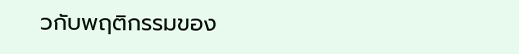วกับพฤติกรรมของ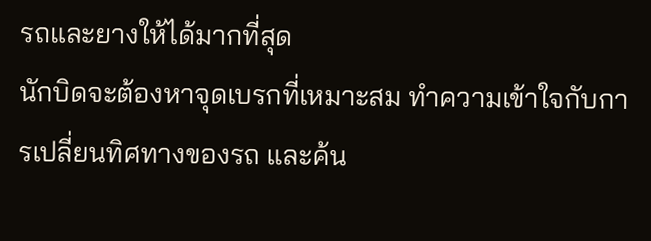รถและยางให้ได้มากที่สุด
นักบิดจะต้องหาจุดเบรกที่เหมาะสม ทำความเข้าใจกับการเปลี่ยนทิศทางของรถ และค้น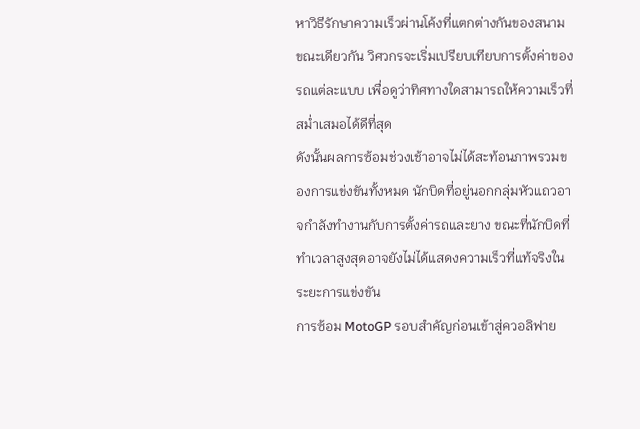หาวิธีรักษาความเร็วผ่านโค้งที่แตกต่างกันของสนาม
ขณะเดียวกัน วิศวกรจะเริ่มเปรียบเทียบการตั้งค่าของรถแต่ละแบบ เพื่อดูว่าทิศทางใดสามารถให้ความเร็วที่สม่ำเสมอได้ดีที่สุด
ดังนั้นผลการซ้อมช่วงเช้าอาจไม่ได้สะท้อนภาพรวมของการแข่งขันทั้งหมด นักบิดที่อยู่นอกกลุ่มหัวแถวอาจกำลังทำงานกับการตั้งค่ารถและยาง ขณะที่นักบิดที่ทำเวลาสูงสุดอาจยังไม่ได้แสดงความเร็วที่แท้จริงในระยะการแข่งขัน
การซ้อม MotoGP รอบสำคัญก่อนเข้าสู่ควอลิฟาย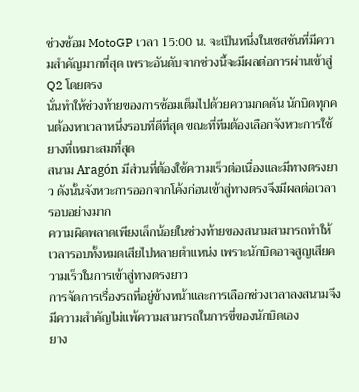ช่วงซ้อม MotoGP เวลา 15:00 น. จะเป็นหนึ่งในเซสชันที่มีความสำคัญมากที่สุด เพราะอันดับจากช่วงนี้จะมีผลต่อการผ่านเข้าสู่ Q2 โดยตรง
นั่นทำให้ช่วงท้ายของการซ้อมเต็มไปด้วยความกดดัน นักบิดทุกคนต้องหาเวลาหนึ่งรอบที่ดีที่สุด ขณะที่ทีมต้องเลือกจังหวะการใช้ยางที่เหมาะสมที่สุด
สนาม Aragón มีส่วนที่ต้องใช้ความเร็วต่อเนื่องและมีทางตรงยาว ดังนั้นจังหวะการออกจากโค้งก่อนเข้าสู่ทางตรงจึงมีผลต่อเวลารอบอย่างมาก
ความผิดพลาดเพียงเล็กน้อยในช่วงท้ายของสนามสามารถทำให้เวลารอบทั้งหมดเสียไปหลายตำแหน่ง เพราะนักบิดอาจสูญเสียความเร็วในการเข้าสู่ทางตรงยาว
การจัดการเรื่องรถที่อยู่ข้างหน้าและการเลือกช่วงเวลาลงสนามจึงมีความสำคัญไม่แพ้ความสามารถในการขี่ของนักบิดเอง
ยาง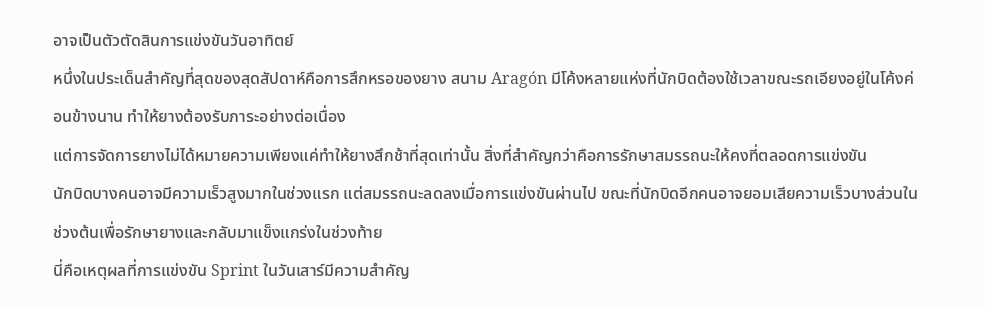อาจเป็นตัวตัดสินการแข่งขันวันอาทิตย์
หนึ่งในประเด็นสำคัญที่สุดของสุดสัปดาห์คือการสึกหรอของยาง สนาม Aragón มีโค้งหลายแห่งที่นักบิดต้องใช้เวลาขณะรถเอียงอยู่ในโค้งค่อนข้างนาน ทำให้ยางต้องรับภาระอย่างต่อเนื่อง
แต่การจัดการยางไม่ได้หมายความเพียงแค่ทำให้ยางสึกช้าที่สุดเท่านั้น สิ่งที่สำคัญกว่าคือการรักษาสมรรถนะให้คงที่ตลอดการแข่งขัน
นักบิดบางคนอาจมีความเร็วสูงมากในช่วงแรก แต่สมรรถนะลดลงเมื่อการแข่งขันผ่านไป ขณะที่นักบิดอีกคนอาจยอมเสียความเร็วบางส่วนในช่วงต้นเพื่อรักษายางและกลับมาแข็งแกร่งในช่วงท้าย
นี่คือเหตุผลที่การแข่งขัน Sprint ในวันเสาร์มีความสำคัญ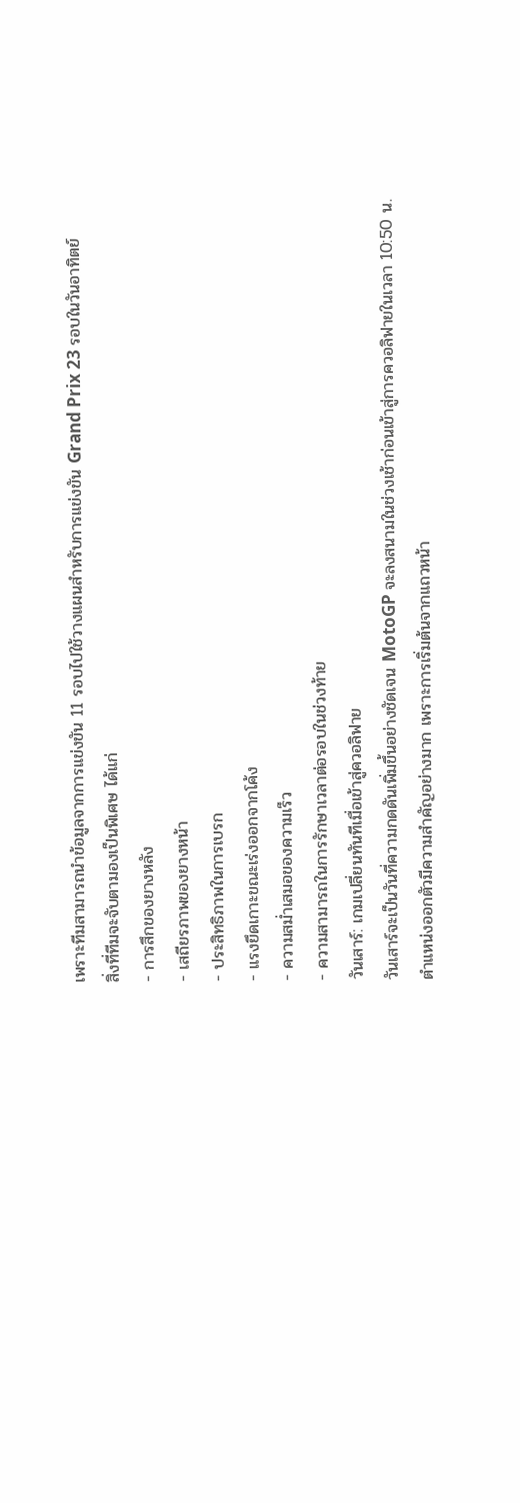เพราะทีมสามารถนำข้อมูลจากการแข่งขัน 11 รอบไปใช้วางแผนสำหรับการแข่งขัน Grand Prix 23 รอบในวันอาทิตย์
สิ่งที่ทีมจะจับตามองเป็นพิเศษ ได้แก่
- การสึกของยางหลัง
- เสถียรภาพของยางหน้า
- ประสิทธิภาพในการเบรก
- แรงยึดเกาะขณะเร่งออกจากโค้ง
- ความสม่ำเสมอของความเร็ว
- ความสามารถในการรักษาเวลาต่อรอบในช่วงท้าย
วันเสาร์: เกมเปลี่ยนทันทีเมื่อเข้าสู่ควอลิฟาย
วันเสาร์จะเป็นวันที่ความกดดันเพิ่มขึ้นอย่างชัดเจน MotoGP จะลงสนามในช่วงเช้าก่อนเข้าสู่การควอลิฟายในเวลา 10:50 น.
ตำแหน่งออกตัวมีความสำคัญอย่างมาก เพราะการเริ่มต้นจากแถวหน้า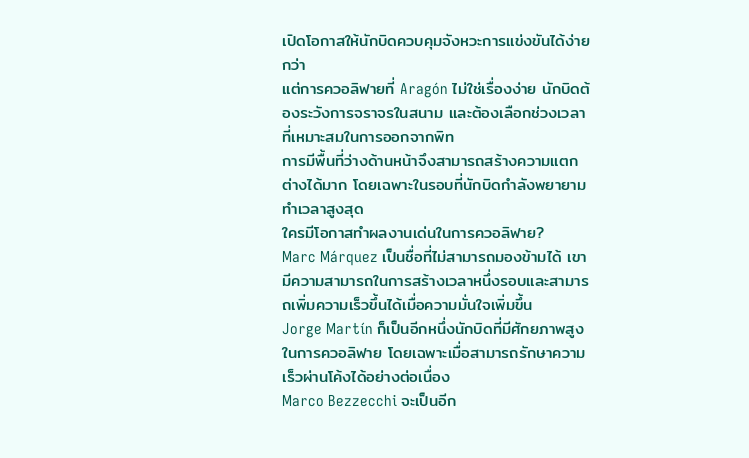เปิดโอกาสให้นักบิดควบคุมจังหวะการแข่งขันได้ง่ายกว่า
แต่การควอลิฟายที่ Aragón ไม่ใช่เรื่องง่าย นักบิดต้องระวังการจราจรในสนาม และต้องเลือกช่วงเวลาที่เหมาะสมในการออกจากพิท
การมีพื้นที่ว่างด้านหน้าจึงสามารถสร้างความแตกต่างได้มาก โดยเฉพาะในรอบที่นักบิดกำลังพยายามทำเวลาสูงสุด
ใครมีโอกาสทำผลงานเด่นในการควอลิฟาย?
Marc Márquez เป็นชื่อที่ไม่สามารถมองข้ามได้ เขามีความสามารถในการสร้างเวลาหนึ่งรอบและสามารถเพิ่มความเร็วขึ้นได้เมื่อความมั่นใจเพิ่มขึ้น
Jorge Martín ก็เป็นอีกหนึ่งนักบิดที่มีศักยภาพสูงในการควอลิฟาย โดยเฉพาะเมื่อสามารถรักษาความเร็วผ่านโค้งได้อย่างต่อเนื่อง
Marco Bezzecchi จะเป็นอีก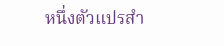หนึ่งตัวแปรสำ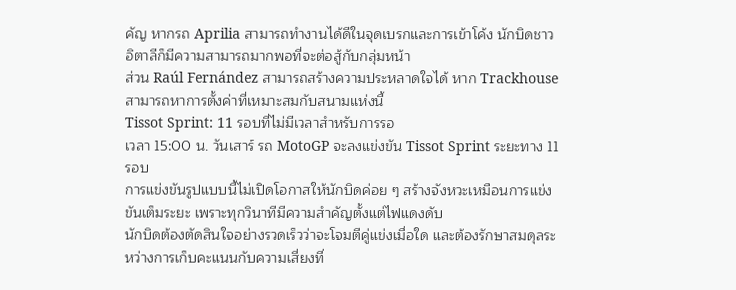คัญ หากรถ Aprilia สามารถทำงานได้ดีในจุดเบรกและการเข้าโค้ง นักบิดชาวอิตาลีก็มีความสามารถมากพอที่จะต่อสู้กับกลุ่มหน้า
ส่วน Raúl Fernández สามารถสร้างความประหลาดใจได้ หาก Trackhouse สามารถหาการตั้งค่าที่เหมาะสมกับสนามแห่งนี้
Tissot Sprint: 11 รอบที่ไม่มีเวลาสำหรับการรอ
เวลา 15:00 น. วันเสาร์ รถ MotoGP จะลงแข่งขัน Tissot Sprint ระยะทาง 11 รอบ
การแข่งขันรูปแบบนี้ไม่เปิดโอกาสให้นักบิดค่อย ๆ สร้างจังหวะเหมือนการแข่งขันเต็มระยะ เพราะทุกวินาทีมีความสำคัญตั้งแต่ไฟแดงดับ
นักบิดต้องตัดสินใจอย่างรวดเร็วว่าจะโจมตีคู่แข่งเมื่อใด และต้องรักษาสมดุลระหว่างการเก็บคะแนนกับความเสี่ยงที่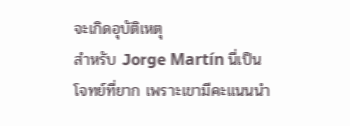จะเกิดอุบัติเหตุ
สำหรับ Jorge Martín นี่เป็นโจทย์ที่ยาก เพราะเขามีคะแนนนำ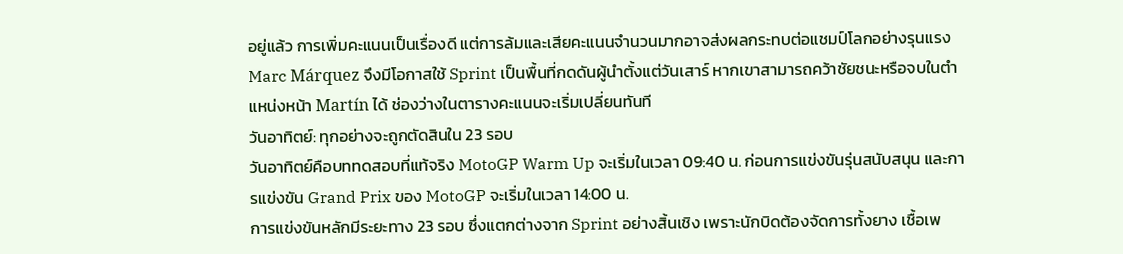อยู่แล้ว การเพิ่มคะแนนเป็นเรื่องดี แต่การล้มและเสียคะแนนจำนวนมากอาจส่งผลกระทบต่อแชมป์โลกอย่างรุนแรง
Marc Márquez จึงมีโอกาสใช้ Sprint เป็นพื้นที่กดดันผู้นำตั้งแต่วันเสาร์ หากเขาสามารถคว้าชัยชนะหรือจบในตำแหน่งหน้า Martín ได้ ช่องว่างในตารางคะแนนจะเริ่มเปลี่ยนทันที
วันอาทิตย์: ทุกอย่างจะถูกตัดสินใน 23 รอบ
วันอาทิตย์คือบททดสอบที่แท้จริง MotoGP Warm Up จะเริ่มในเวลา 09:40 น. ก่อนการแข่งขันรุ่นสนับสนุน และการแข่งขัน Grand Prix ของ MotoGP จะเริ่มในเวลา 14:00 น.
การแข่งขันหลักมีระยะทาง 23 รอบ ซึ่งแตกต่างจาก Sprint อย่างสิ้นเชิง เพราะนักบิดต้องจัดการทั้งยาง เชื้อเพ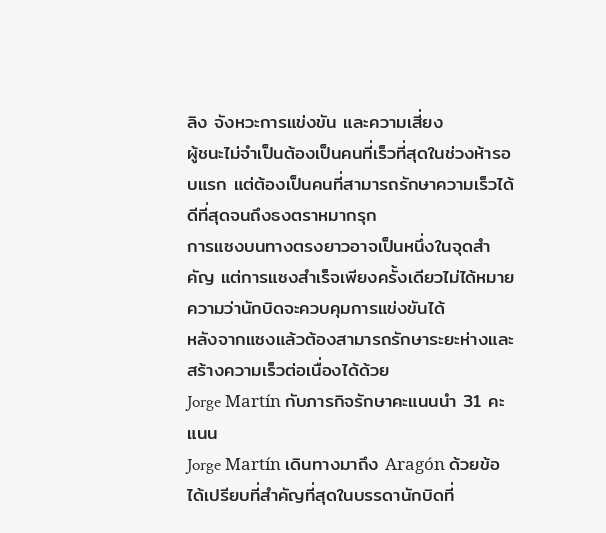ลิง จังหวะการแข่งขัน และความเสี่ยง
ผู้ชนะไม่จำเป็นต้องเป็นคนที่เร็วที่สุดในช่วงห้ารอบแรก แต่ต้องเป็นคนที่สามารถรักษาความเร็วได้ดีที่สุดจนถึงธงตราหมากรุก
การแซงบนทางตรงยาวอาจเป็นหนึ่งในจุดสำคัญ แต่การแซงสำเร็จเพียงครั้งเดียวไม่ได้หมายความว่านักบิดจะควบคุมการแข่งขันได้
หลังจากแซงแล้วต้องสามารถรักษาระยะห่างและสร้างความเร็วต่อเนื่องได้ด้วย
Jorge Martín กับภารกิจรักษาคะแนนนำ 31 คะแนน
Jorge Martín เดินทางมาถึง Aragón ด้วยข้อได้เปรียบที่สำคัญที่สุดในบรรดานักบิดที่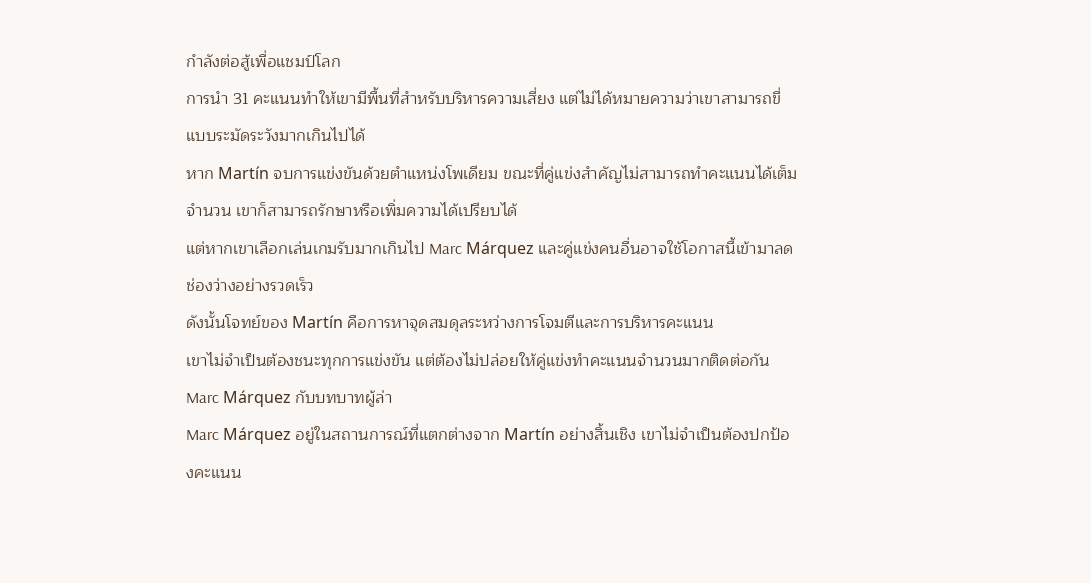กำลังต่อสู้เพื่อแชมป์โลก
การนำ 31 คะแนนทำให้เขามีพื้นที่สำหรับบริหารความเสี่ยง แต่ไม่ได้หมายความว่าเขาสามารถขี่แบบระมัดระวังมากเกินไปได้
หาก Martín จบการแข่งขันด้วยตำแหน่งโพเดียม ขณะที่คู่แข่งสำคัญไม่สามารถทำคะแนนได้เต็มจำนวน เขาก็สามารถรักษาหรือเพิ่มความได้เปรียบได้
แต่หากเขาเลือกเล่นเกมรับมากเกินไป Marc Márquez และคู่แข่งคนอื่นอาจใช้โอกาสนี้เข้ามาลดช่องว่างอย่างรวดเร็ว
ดังนั้นโจทย์ของ Martín คือการหาจุดสมดุลระหว่างการโจมตีและการบริหารคะแนน
เขาไม่จำเป็นต้องชนะทุกการแข่งขัน แต่ต้องไม่ปล่อยให้คู่แข่งทำคะแนนจำนวนมากติดต่อกัน
Marc Márquez กับบทบาทผู้ล่า
Marc Márquez อยู่ในสถานการณ์ที่แตกต่างจาก Martín อย่างสิ้นเชิง เขาไม่จำเป็นต้องปกป้องคะแนน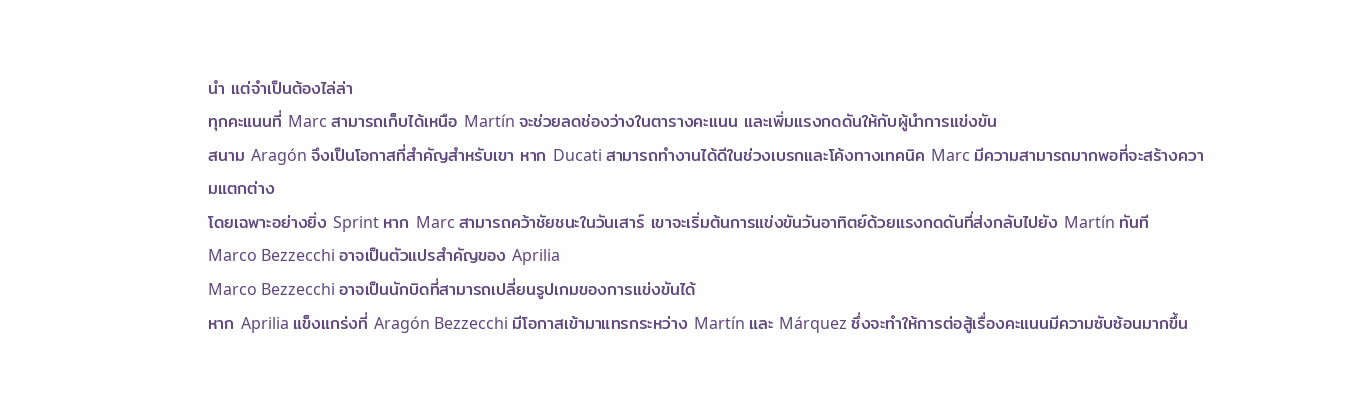นำ แต่จำเป็นต้องไล่ล่า
ทุกคะแนนที่ Marc สามารถเก็บได้เหนือ Martín จะช่วยลดช่องว่างในตารางคะแนน และเพิ่มแรงกดดันให้กับผู้นำการแข่งขัน
สนาม Aragón จึงเป็นโอกาสที่สำคัญสำหรับเขา หาก Ducati สามารถทำงานได้ดีในช่วงเบรกและโค้งทางเทคนิค Marc มีความสามารถมากพอที่จะสร้างความแตกต่าง
โดยเฉพาะอย่างยิ่ง Sprint หาก Marc สามารถคว้าชัยชนะในวันเสาร์ เขาจะเริ่มต้นการแข่งขันวันอาทิตย์ด้วยแรงกดดันที่ส่งกลับไปยัง Martín ทันที
Marco Bezzecchi อาจเป็นตัวแปรสำคัญของ Aprilia
Marco Bezzecchi อาจเป็นนักบิดที่สามารถเปลี่ยนรูปเกมของการแข่งขันได้
หาก Aprilia แข็งแกร่งที่ Aragón Bezzecchi มีโอกาสเข้ามาแทรกระหว่าง Martín และ Márquez ซึ่งจะทำให้การต่อสู้เรื่องคะแนนมีความซับซ้อนมากขึ้น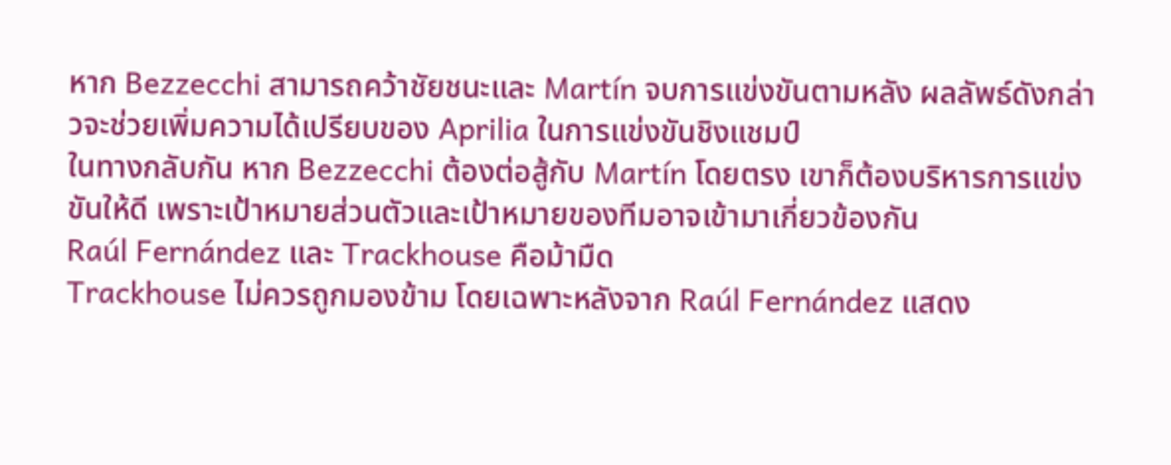หาก Bezzecchi สามารถคว้าชัยชนะและ Martín จบการแข่งขันตามหลัง ผลลัพธ์ดังกล่าวจะช่วยเพิ่มความได้เปรียบของ Aprilia ในการแข่งขันชิงแชมป์
ในทางกลับกัน หาก Bezzecchi ต้องต่อสู้กับ Martín โดยตรง เขาก็ต้องบริหารการแข่งขันให้ดี เพราะเป้าหมายส่วนตัวและเป้าหมายของทีมอาจเข้ามาเกี่ยวข้องกัน
Raúl Fernández และ Trackhouse คือม้ามืด
Trackhouse ไม่ควรถูกมองข้าม โดยเฉพาะหลังจาก Raúl Fernández แสดง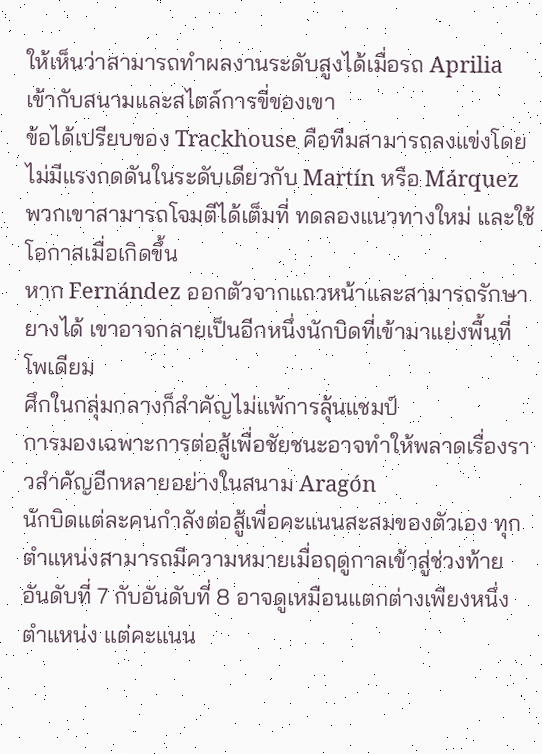ให้เห็นว่าสามารถทำผลงานระดับสูงได้เมื่อรถ Aprilia เข้ากับสนามและสไตล์การขี่ของเขา
ข้อได้เปรียบของ Trackhouse คือทีมสามารถลงแข่งโดยไม่มีแรงกดดันในระดับเดียวกับ Martín หรือ Márquez
พวกเขาสามารถโจมตีได้เต็มที่ ทดลองแนวทางใหม่ และใช้โอกาสเมื่อเกิดขึ้น
หาก Fernández ออกตัวจากแถวหน้าและสามารถรักษายางได้ เขาอาจกลายเป็นอีกหนึ่งนักบิดที่เข้ามาแย่งพื้นที่โพเดียม
ศึกในกลุ่มกลางก็สำคัญไม่แพ้การลุ้นแชมป์
การมองเฉพาะการต่อสู้เพื่อชัยชนะอาจทำให้พลาดเรื่องราวสำคัญอีกหลายอย่างในสนาม Aragón
นักบิดแต่ละคนกำลังต่อสู้เพื่อคะแนนสะสมของตัวเอง ทุกตำแหน่งสามารถมีความหมายเมื่อฤดูกาลเข้าสู่ช่วงท้าย
อันดับที่ 7 กับอันดับที่ 8 อาจดูเหมือนแตกต่างเพียงหนึ่งตำแหน่ง แต่คะแนน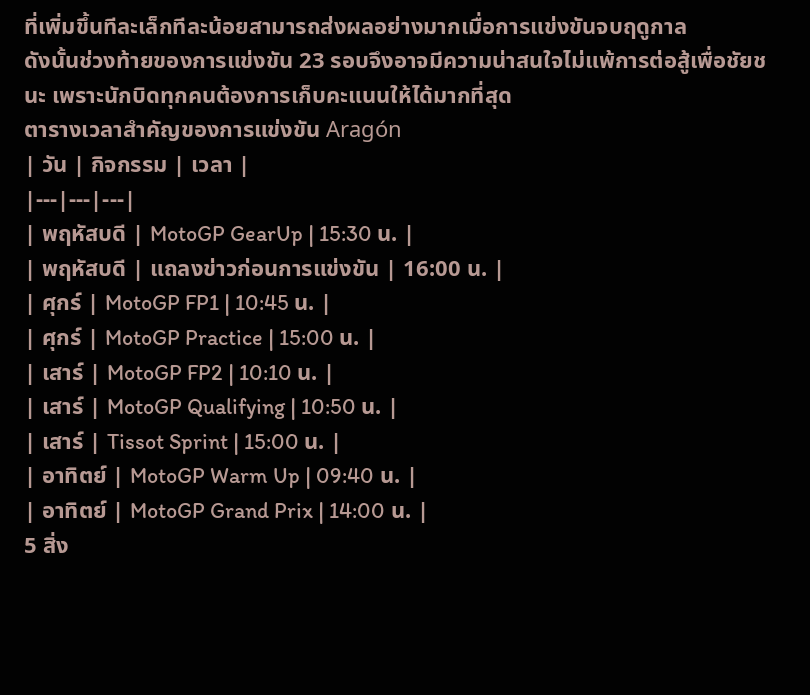ที่เพิ่มขึ้นทีละเล็กทีละน้อยสามารถส่งผลอย่างมากเมื่อการแข่งขันจบฤดูกาล
ดังนั้นช่วงท้ายของการแข่งขัน 23 รอบจึงอาจมีความน่าสนใจไม่แพ้การต่อสู้เพื่อชัยชนะ เพราะนักบิดทุกคนต้องการเก็บคะแนนให้ได้มากที่สุด
ตารางเวลาสำคัญของการแข่งขัน Aragón
| วัน | กิจกรรม | เวลา |
|---|---|---|
| พฤหัสบดี | MotoGP GearUp | 15:30 น. |
| พฤหัสบดี | แถลงข่าวก่อนการแข่งขัน | 16:00 น. |
| ศุกร์ | MotoGP FP1 | 10:45 น. |
| ศุกร์ | MotoGP Practice | 15:00 น. |
| เสาร์ | MotoGP FP2 | 10:10 น. |
| เสาร์ | MotoGP Qualifying | 10:50 น. |
| เสาร์ | Tissot Sprint | 15:00 น. |
| อาทิตย์ | MotoGP Warm Up | 09:40 น. |
| อาทิตย์ | MotoGP Grand Prix | 14:00 น. |
5 สิ่ง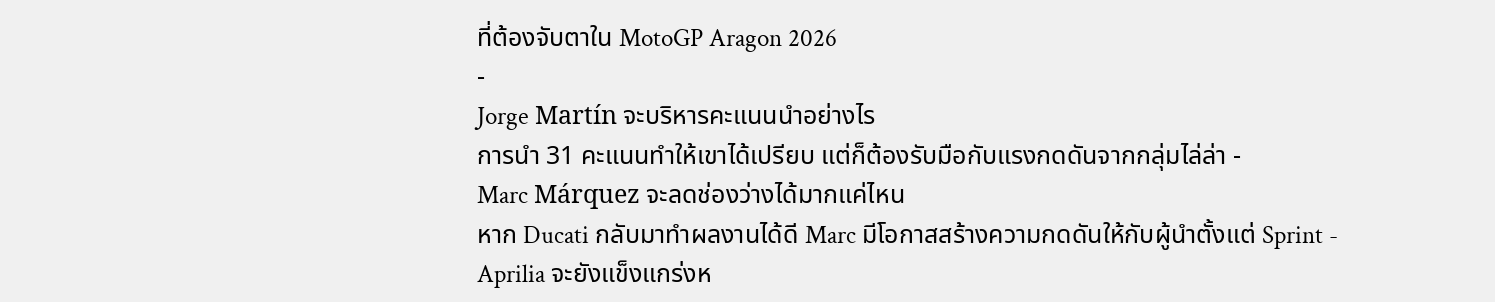ที่ต้องจับตาใน MotoGP Aragon 2026
-
Jorge Martín จะบริหารคะแนนนำอย่างไร
การนำ 31 คะแนนทำให้เขาได้เปรียบ แต่ก็ต้องรับมือกับแรงกดดันจากกลุ่มไล่ล่า -
Marc Márquez จะลดช่องว่างได้มากแค่ไหน
หาก Ducati กลับมาทำผลงานได้ดี Marc มีโอกาสสร้างความกดดันให้กับผู้นำตั้งแต่ Sprint -
Aprilia จะยังแข็งแกร่งห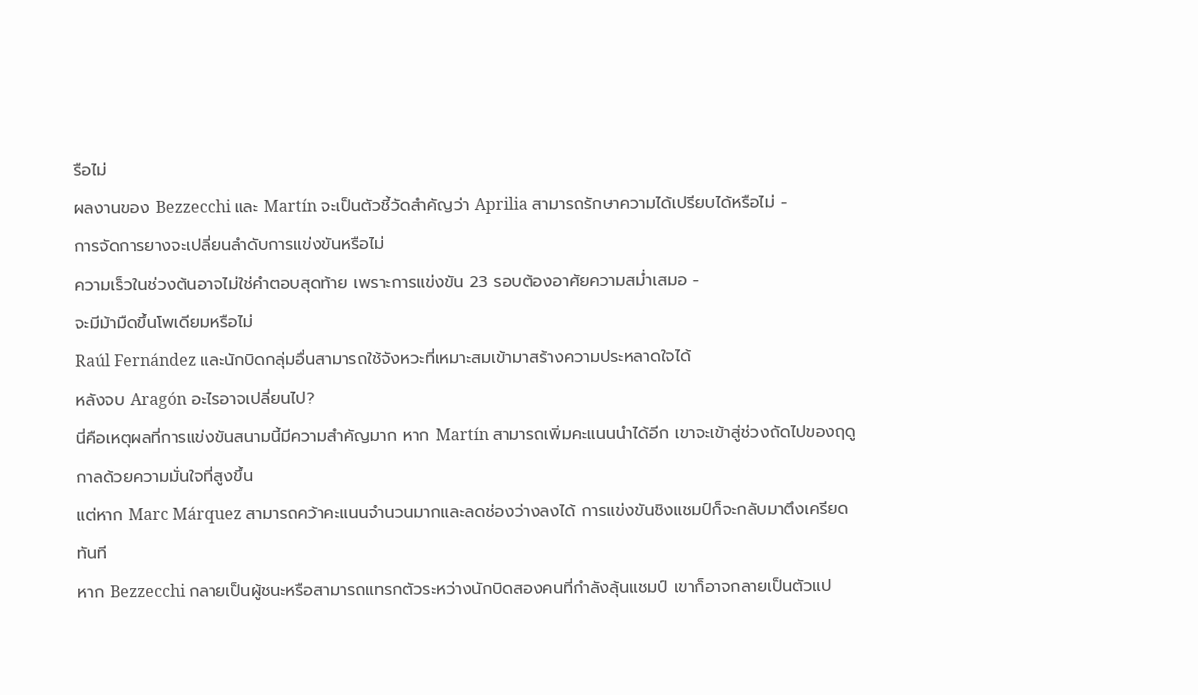รือไม่
ผลงานของ Bezzecchi และ Martín จะเป็นตัวชี้วัดสำคัญว่า Aprilia สามารถรักษาความได้เปรียบได้หรือไม่ -
การจัดการยางจะเปลี่ยนลำดับการแข่งขันหรือไม่
ความเร็วในช่วงต้นอาจไม่ใช่คำตอบสุดท้าย เพราะการแข่งขัน 23 รอบต้องอาศัยความสม่ำเสมอ -
จะมีม้ามืดขึ้นโพเดียมหรือไม่
Raúl Fernández และนักบิดกลุ่มอื่นสามารถใช้จังหวะที่เหมาะสมเข้ามาสร้างความประหลาดใจได้
หลังจบ Aragón อะไรอาจเปลี่ยนไป?
นี่คือเหตุผลที่การแข่งขันสนามนี้มีความสำคัญมาก หาก Martín สามารถเพิ่มคะแนนนำได้อีก เขาจะเข้าสู่ช่วงถัดไปของฤดูกาลด้วยความมั่นใจที่สูงขึ้น
แต่หาก Marc Márquez สามารถคว้าคะแนนจำนวนมากและลดช่องว่างลงได้ การแข่งขันชิงแชมป์ก็จะกลับมาตึงเครียดทันที
หาก Bezzecchi กลายเป็นผู้ชนะหรือสามารถแทรกตัวระหว่างนักบิดสองคนที่กำลังลุ้นแชมป์ เขาก็อาจกลายเป็นตัวแป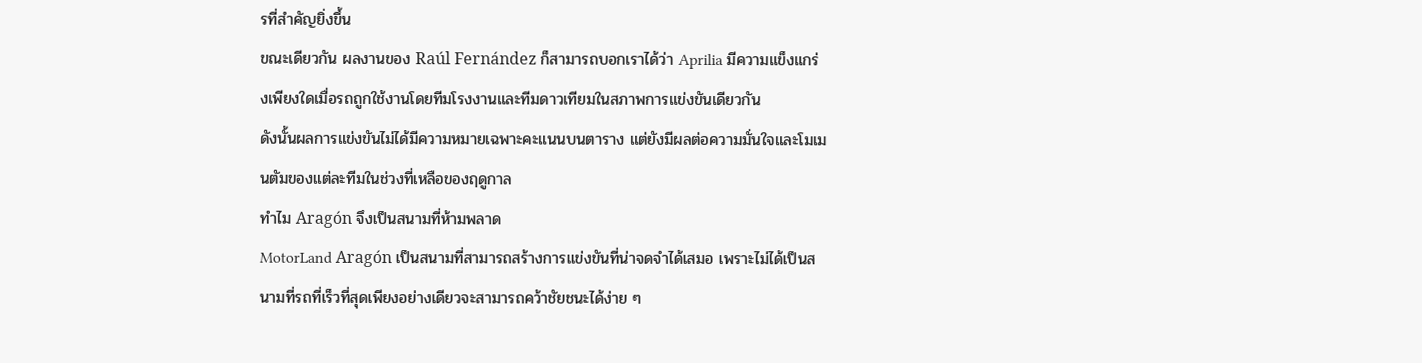รที่สำคัญยิ่งขึ้น
ขณะเดียวกัน ผลงานของ Raúl Fernández ก็สามารถบอกเราได้ว่า Aprilia มีความแข็งแกร่งเพียงใดเมื่อรถถูกใช้งานโดยทีมโรงงานและทีมดาวเทียมในสภาพการแข่งขันเดียวกัน
ดังนั้นผลการแข่งขันไม่ได้มีความหมายเฉพาะคะแนนบนตาราง แต่ยังมีผลต่อความมั่นใจและโมเมนตัมของแต่ละทีมในช่วงที่เหลือของฤดูกาล
ทำไม Aragón จึงเป็นสนามที่ห้ามพลาด
MotorLand Aragón เป็นสนามที่สามารถสร้างการแข่งขันที่น่าจดจำได้เสมอ เพราะไม่ได้เป็นสนามที่รถที่เร็วที่สุดเพียงอย่างเดียวจะสามารถคว้าชัยชนะได้ง่าย ๆ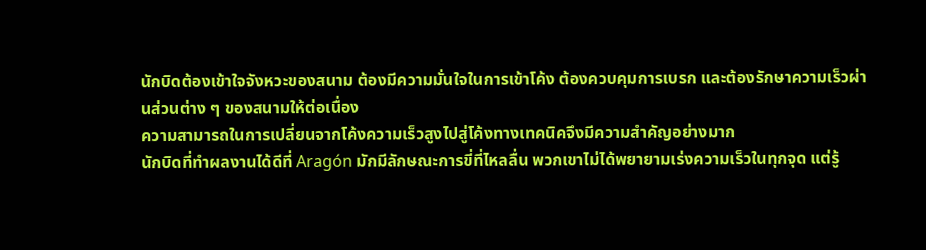นักบิดต้องเข้าใจจังหวะของสนาม ต้องมีความมั่นใจในการเข้าโค้ง ต้องควบคุมการเบรก และต้องรักษาความเร็วผ่านส่วนต่าง ๆ ของสนามให้ต่อเนื่อง
ความสามารถในการเปลี่ยนจากโค้งความเร็วสูงไปสู่โค้งทางเทคนิคจึงมีความสำคัญอย่างมาก
นักบิดที่ทำผลงานได้ดีที่ Aragón มักมีลักษณะการขี่ที่ไหลลื่น พวกเขาไม่ได้พยายามเร่งความเร็วในทุกจุด แต่รู้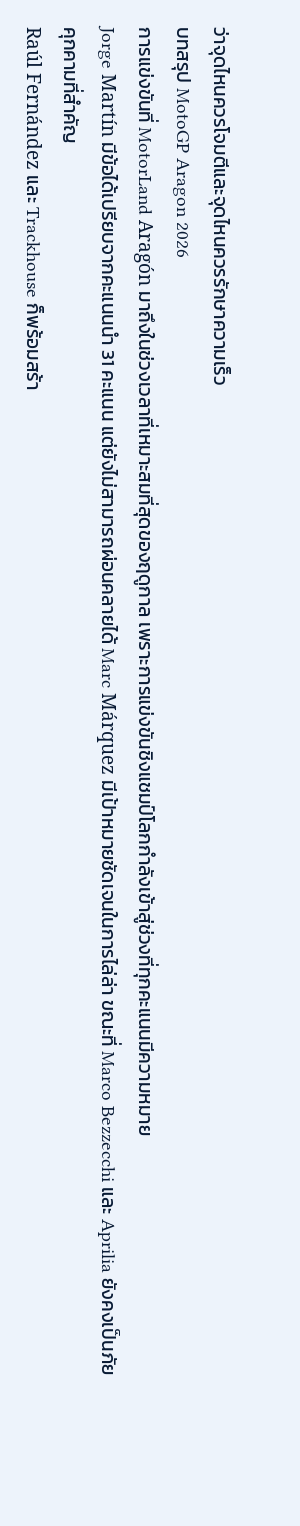ว่าจุดไหนควรโจมตีและจุดไหนควรรักษาความเร็ว
บทสรุป MotoGP Aragon 2026
การแข่งขันที่ MotorLand Aragón มาถึงในช่วงเวลาที่เหมาะสมที่สุดของฤดูกาล เพราะการแข่งขันชิงแชมป์โลกกำลังเข้าสู่ช่วงที่ทุกคะแนนมีความหมาย
Jorge Martín มีข้อได้เปรียบจากคะแนนนำ 31 คะแนน แต่ยังไม่สามารถผ่อนคลายได้ Marc Márquez มีเป้าหมายชัดเจนในการไล่ล่า ขณะที่ Marco Bezzecchi และ Aprilia ยังคงเป็นภัยคุกคามที่สำคัญ
Raúl Fernández และ Trackhouse ก็พร้อมสร้า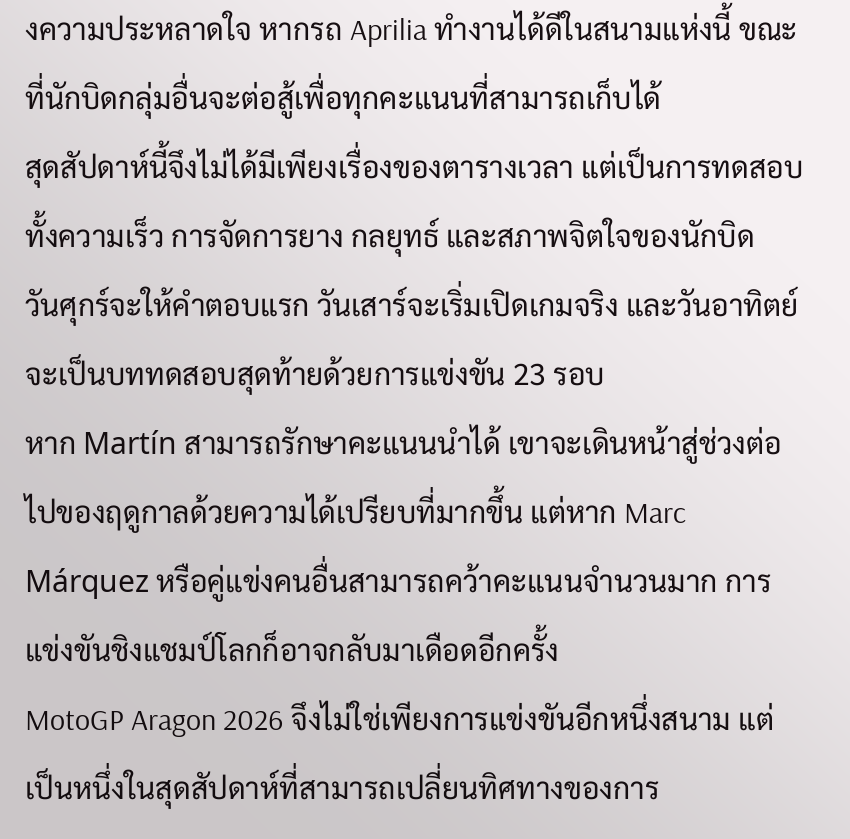งความประหลาดใจ หากรถ Aprilia ทำงานได้ดีในสนามแห่งนี้ ขณะที่นักบิดกลุ่มอื่นจะต่อสู้เพื่อทุกคะแนนที่สามารถเก็บได้
สุดสัปดาห์นี้จึงไม่ได้มีเพียงเรื่องของตารางเวลา แต่เป็นการทดสอบทั้งความเร็ว การจัดการยาง กลยุทธ์ และสภาพจิตใจของนักบิด
วันศุกร์จะให้คำตอบแรก วันเสาร์จะเริ่มเปิดเกมจริง และวันอาทิตย์จะเป็นบททดสอบสุดท้ายด้วยการแข่งขัน 23 รอบ
หาก Martín สามารถรักษาคะแนนนำได้ เขาจะเดินหน้าสู่ช่วงต่อไปของฤดูกาลด้วยความได้เปรียบที่มากขึ้น แต่หาก Marc Márquez หรือคู่แข่งคนอื่นสามารถคว้าคะแนนจำนวนมาก การแข่งขันชิงแชมป์โลกก็อาจกลับมาเดือดอีกครั้ง
MotoGP Aragon 2026 จึงไม่ใช่เพียงการแข่งขันอีกหนึ่งสนาม แต่เป็นหนึ่งในสุดสัปดาห์ที่สามารถเปลี่ยนทิศทางของการ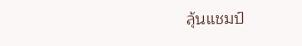ลุ้นแชมป์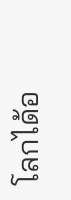โลกได้อ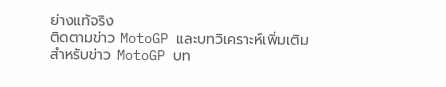ย่างแท้จริง
ติดตามข่าว MotoGP และบทวิเคราะห์เพิ่มเติม
สำหรับข่าว MotoGP บท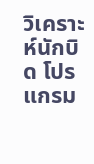วิเคราะห์นักบิด โปรแกรม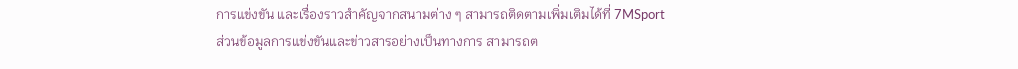การแข่งขัน และเรื่องราวสำคัญจากสนามต่าง ๆ สามารถติดตามเพิ่มเติมได้ที่ 7MSport
ส่วนข้อมูลการแข่งขันและข่าวสารอย่างเป็นทางการ สามารถต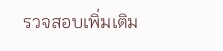รวจสอบเพิ่มเติม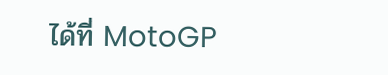ได้ที่ MotoGP